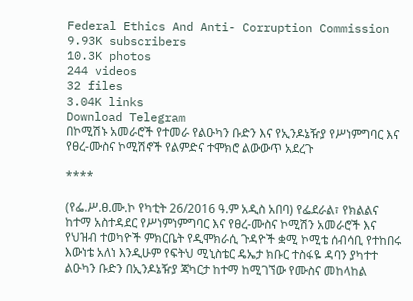Federal Ethics And Anti- Corruption Commission
9.93K subscribers
10.3K photos
244 videos
32 files
3.04K links
Download Telegram
በኮሚሽኑ አመራሮች የተመራ የልዑካን ቡድን እና የኢንዶኔዥያ የሥነምግባር እና የፀረ-ሙስና ኮሚሽኖች የልምድና ተሞክሮ ልውውጥ አደረጉ

****

(የፌ.ሥ.ፀ.ሙ.ኮ የካቲት 26/2016 ዓ.ም አዲስ አበባ) የፌደራል፣ የክልልና ከተማ አስተዳደር የሥነምነምግባር እና የፀረ-ሙስና ኮሚሽን አመራሮች እና የህዝብ ተወካዮች ምክርቤት የዲሞክራሲ ጉዳዮች ቋሚ ኮሚቴ ሰብሳቢ የተከበሩ እውነቴ አለነ እንዲሁም የፍትህ ሚኒስቴር ዴኤታ ክቡር ተስፋዬ ዳባን ያካተተ ልዑካን ቡድን በኢንዶኔዥያ ጃካርታ ከተማ ከሚገኘው የሙስና መከላከል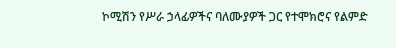ኮሚሽን የሥራ ኃላፊዎችና ባለሙያዎች ጋር የተሞክሮና የልምድ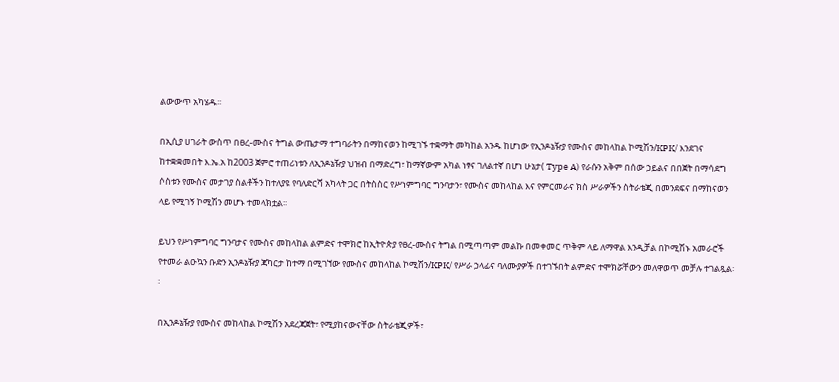ልውውጥ አካሄዱ፡፡

በኢሲያ ሀገራት ውስጥ በፀረ-ሙስና ትግል ውጤታማ ተግባራትን በማከናወን ከሚገኙ ተቋማት መካከል አንዱ ከሆነው የኢንዶኔዥያ የሙስና መከላከል ኮሚሽን/KPK/ እንደገና ከተቋቋመበት እ.ኤ.አ ከ2003 ጀምሮ ተጠሪነቱን ለኢንዶኔዥያ ህዝብ በማድረግ፣ ከማኛውም አካል ነፃና ገለልተኛ በሆነ ሁኔታ( Type A) የራሱን አቅም በሰው ኃይልና በበጀት በማሳደግ ሶስቱን የሙስና መታገያ ስልቶችን ከተለያዩ የባለድርሻ አካላት ጋር በትስስር የሥነምግባር ግንባታን፣ የሙስና መከላከል እና የምርመራና ክስ ሥራዎችን ስትራቴጂ በመንደፍና በማከናወን ላይ የሚገኝ ኮሚሽን መሆኑ ተመላክቷል፡፡

ይህን የሥነምግባር ግንባታና የሙስና መከላከል ልምድና ተሞክሮ ከኢትዮጵያ የፀረ-ሙስና ትግል በሚጣጣም መልኩ በመቀመር ጥቅም ላይ ለማዋል እንዲቻል በኮሚሽኑ አመራሮች የተመራ ልዑኳን ቡድን ኢንዶኔዥያ ጃካርታ ከተማ በሚገኘው የሙስና መከላከል ኮሚሽን/KPK/ የሥራ ኃላፊና ባለሙያዎች በተገኙበት ልምድና ተሞክሯቸውን መለዋወጥ መቻሉ ተገልጿል፡፡

በኢንዶኔዥያ የሙስና መከላከል ኮሚሽን አደረጃጀት፣ የሚያከናውናቸው ስትራቴጂዎች፣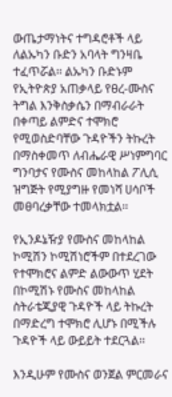ውጤታማነትና ተግዳሮቶች ላይ ለልኡካን ቡድን አባላት ግንዛቤ ተፈጥሯል፡፡ ልኡካን ቡድኑም የኢትዮጵያ አጠቃላይ የፀረ-ሙስና ትግል እንቅስቃሴን በማብራራት በቀጣይ ልምድና ተሞክሮ የሚወስድባቸው ጉዳዮችን ትኩረት በማስቀመጥ ለብሔራዊ ሥነምግባር ግንባታና የሙስና መከላከል ፖሊሲ ዝግጅት የሚያግዙ የመነሻ ሀሳቦች መፀባረቃቸው ተመላክቷል፡፡

የኢንዶኔዥያ የሙስና መከላከል ኮሚሽን ኮሚሽነሮችም በተደረገው የተሞክሮና ልምድ ልውውጥ ሂደት በኮሚሽኑ የሙስና መከላከል ስትራቴጂያዊ ጉዳዮች ላይ ትኩረት በማድረግ ተሞክሮ ሊሆኑ በሚችሉ ጉዳዮች ላይ ውይይት ተደርጓል፡፡

እንዲሁም የሙስና ወንጀል ምርመራና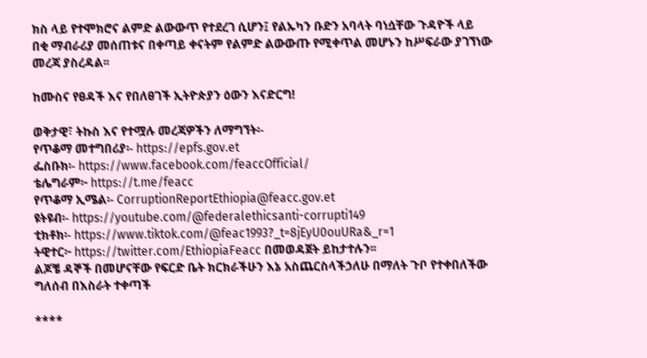ክስ ላይ የተሞክሮና ልምድ ልውውጥ የተደረገ ሲሆን፤ የልኡካን ቡድን አባላት ባነሷቸው ጉዳዮች ላይ በቂ ማብራሪያ መሰጠቱና በቀጣይ ቀናትም የልምድ ልውውጡ የሚቀጥል መሆኑን ከሥፍራው ያገኘነው መረጃ ያስረዳል፡፡

ከሙስና የፀዳች እና የበለፀገች ኢትዮጵያን ዕውን እናድርግ!

ወቅታዊ፣ ትኩስ እና የተሟሉ መረጃዎችን ለማግኘት፡-
የጥቆማ መተግበሪያ፡- https://epfs.gov.et
ፌስቡክ፡- https://www.facebook.com/feaccOfficial/
ቴሌግራም፦ https://t.me/feacc
የጥቆማ ኢሜል፡- CorruptionReportEthiopia@feacc.gov.et
ዩትዩብ፡- https://youtube.com/@federalethicsanti-corrupti149
ቲክቶክ፡- https://www.tiktok.com/@feac1993?_t=8jEyU0ouURa&_r=1
ትዊተር፦ https://twitter.com/EthiopiaFeacc በመወዳጀት ይከታተሉን፡፡
ልጆቼ ዳኞች በመሆናቸው የፍርድ ቤት ክርክራችሁን እኔ አስጨርስላችኃለሁ በማለት ጉቦ የተቀበለችው ግለሰብ በእስራት ተቀጣች

****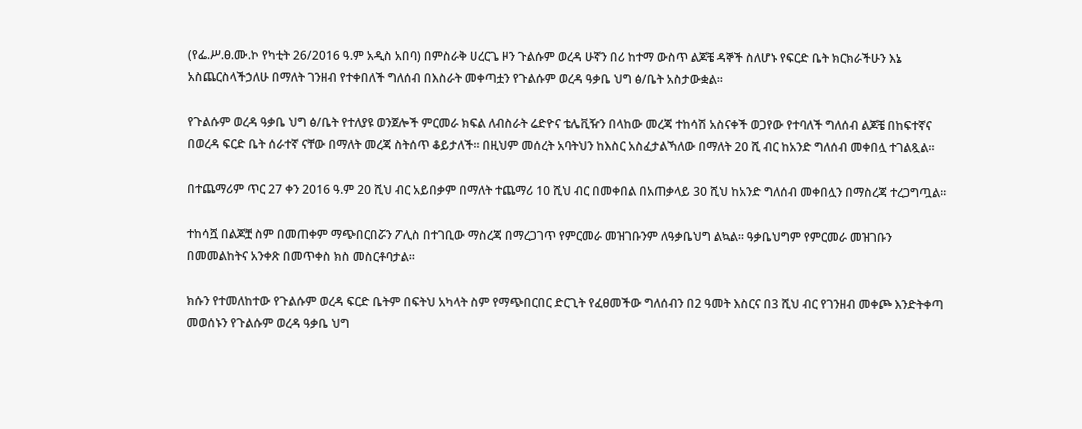(የፌ.ሥ.ፀ.ሙ.ኮ የካቲት 26/2016 ዓ.ም አዲስ አበባ) በምስራቅ ሀረርጌ ዞን ጉልሱም ወረዳ ሁኛን በሪ ከተማ ውስጥ ልጆቼ ዳኞች ስለሆኑ የፍርድ ቤት ክርክራችሁን እኔ አስጨርስላችኃለሁ በማለት ገንዘብ የተቀበለች ግለሰብ በእስራት መቀጣቷን የጉልሱም ወረዳ ዓቃቤ ህግ ፅ/ቤት አስታውቋል።

የጉልሱም ወረዳ ዓቃቤ ህግ ፅ/ቤት የተለያዩ ወንጀሎች ምርመራ ክፍል ለብስራት ሬድዮና ቴሌቪዥን በላከው መረጃ ተከሳሽ አስናቀች ወጋየው የተባለች ግለሰብ ልጆቼ በከፍተኛና በወረዳ ፍርድ ቤት ሰራተኛ ናቸው በማለት መረጃ ስትሰጥ ቆይታለች። በዚህም መሰረት አባትህን ከእስር አስፈታልኻለው በማለት 20 ሺ ብር ከአንድ ግለሰብ መቀበሏ ተገልጿል።

በተጨማሪም ጥር 27 ቀን 2016 ዓ.ም 20 ሺህ ብር አይበቃም በማለት ተጨማሪ 10 ሺህ ብር በመቀበል በአጠቃላይ 30 ሺህ ከአንድ ግለሰብ መቀበሏን በማስረጃ ተረጋግጧል።

ተከሳሿ በልጆቿ ስም በመጠቀም ማጭበርበሯን ፖሊስ በተገቢው ማስረጃ በማረጋገጥ የምርመራ መዝገቡንም ለዓቃቤህግ ልኳል። ዓቃቤህግም የምርመራ መዝገቡን በመመልከትና አንቀጽ በመጥቀስ ክስ መስርቶባታል።

ክሱን የተመለከተው የጉልሱም ወረዳ ፍርድ ቤትም በፍትህ አካላት ስም የማጭበርበር ድርጊት የፈፀመችው ግለሰብን በ2 ዓመት እስርና በ3 ሺህ ብር የገንዘብ መቀጮ እንድትቀጣ መወሰኑን የጉልሱም ወረዳ ዓቃቤ ህግ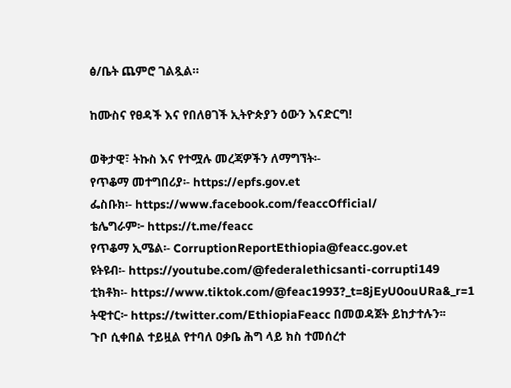ፅ/ቤት ጨምሮ ገልጿል።

ከሙስና የፀዳች እና የበለፀገች ኢትዮጵያን ዕውን እናድርግ!

ወቅታዊ፣ ትኩስ እና የተሟሉ መረጃዎችን ለማግኘት፡-
የጥቆማ መተግበሪያ፡- https://epfs.gov.et
ፌስቡክ፡- https://www.facebook.com/feaccOfficial/
ቴሌግራም፦ https://t.me/feacc
የጥቆማ ኢሜል፡- CorruptionReportEthiopia@feacc.gov.et
ዩትዩብ፡- https://youtube.com/@federalethicsanti-corrupti149
ቲክቶክ፡- https://www.tiktok.com/@feac1993?_t=8jEyU0ouURa&_r=1
ትዊተር፦ https://twitter.com/EthiopiaFeacc በመወዳጀት ይከታተሉን፡፡
ጉቦ ሲቀበል ተይዟል የተባለ ዐቃቤ ሕግ ላይ ክስ ተመሰረተ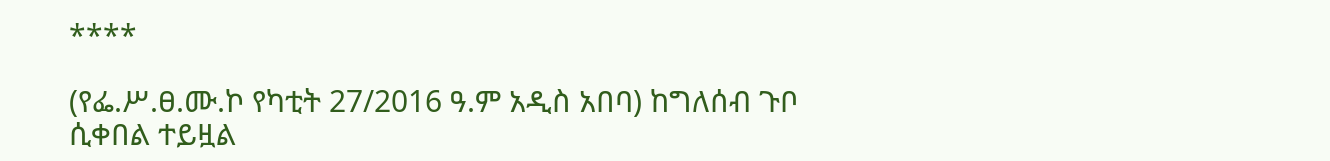****

(የፌ.ሥ.ፀ.ሙ.ኮ የካቲት 27/2016 ዓ.ም አዲስ አበባ) ከግለሰብ ጉቦ ሲቀበል ተይዟል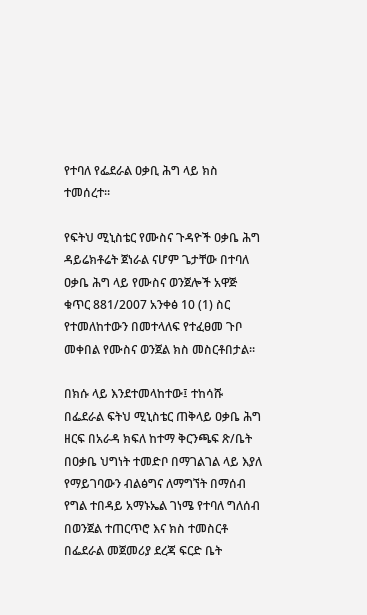የተባለ የፌደራል ዐቃቢ ሕግ ላይ ክስ ተመሰረተ።

የፍትህ ሚኒስቴር የሙስና ጉዳዮች ዐቃቤ ሕግ ዳይሬክቶሬት ጀነራል ናሆም ጌታቸው በተባለ ዐቃቤ ሕግ ላይ የሙስና ወንጀሎች አዋጅ ቁጥር 881/2007 አንቀፅ 10 (1) ስር የተመለከተውን በመተላለፍ የተፈፀመ ጉቦ መቀበል የሙስና ወንጀል ክስ መስርቶበታል።

በክሱ ላይ እንደተመላከተው፤ ተከሳሹ በፌደራል ፍትህ ሚኒስቴር ጠቅላይ ዐቃቤ ሕግ ዘርፍ በአራዳ ክፍለ ከተማ ቅርንጫፍ ጽ/ቤት በዐቃቤ ህግነት ተመድቦ በማገልገል ላይ እያለ የማይገባውን ብልፅግና ለማግኘት በማሰብ የግል ተበዳይ አማኑኤል ገነሜ የተባለ ግለሰብ በወንጀል ተጠርጥሮ እና ክስ ተመስርቶ በፌደራል መጀመሪያ ደረጃ ፍርድ ቤት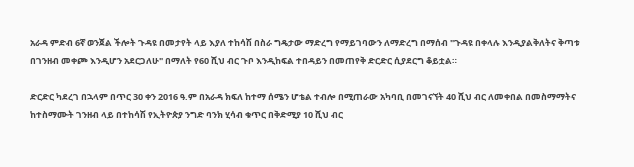አራዳ ምድብ 6ኛ ወንጀል ችሎት ጉዳዩ በመታየት ላይ እያለ ተከሳሽ በስራ ግዴታው ማድረግ የማይገባውን ለማድረግ በማሰብ "ጉዳዩ በቀላሉ እንዲያልቅለትና ቅጣቱ በገንዘብ መቀጮ እንዲሆን አደርጋለሁ" በማለት የ60 ሺህ ብር ጉቦ እንዲከፍል ተበዳይን በመጠየቅ ድርድር ሲያደርግ ቆይቷል።

ድርድር ካደረገ በኋላም በጥር 30 ቀን 2016 ዓ.ም በአራዳ ክፍለ ከተማ ሰሜን ሆቴል ተብሎ በሚጠራው አካባቢ በመገናኘት 40 ሺህ ብር ለመቀበል በመስማማትና ከተስማሙት ገንዘብ ላይ በተከሳሽ የኢትዮጵያ ንግድ ባንክ ሂሳብ ቁጥር በቅድሚያ 10 ሺህ ብር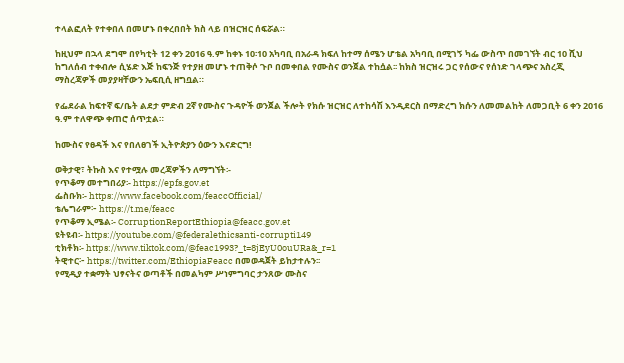ተላልፎለት የተቀበለ በመሆኑ በቀረበበት ክስ ላይ በዝርዝር ሰፍሯል።

ከዚህም በኋላ ደግሞ በየካቲት 12 ቀን 2016 ዓ.ም ከቀኑ 10፡10 አካባቢ በአራዳ ክፍለ ከተማ ሰሜን ሆቴል አካባቢ በሚገኝ ካፌ ውስጥ በመገኘት ብር 10 ሺህ ከግለሰብ ተቀብሎ ሲሄድ እጅ ከፍንጅ የተያዘ መሆኑ ተጠቅሶ ጉቦ በመቀበል የሙስና ወንጀል ተከሷል፡፡ ከክስ ዝርዝሩ ጋር የሰውና የሰነድ ገላጭና አስረጂ ማስረጃዎች መያያዛቸውን ኤፍቢሲ ዘግቧል።

የፌደራል ከፍተኛ ፍ/ቤት ልደታ ምድብ 2ኛ የሙስና ጉዳዮች ወንጀል ችሎት የክሱ ዝርዝር ለተከሳሽ እንዲደርስ በማድረግ ክሱን ለመመልከት ለመጋቢት 6 ቀን 2016 ዓ.ም ተለዋጭ ቀጠሮ ሰጥቷል።

ከሙስና የፀዳች እና የበለፀገች ኢትዮጵያን ዕውን እናድርግ!

ወቅታዊ፣ ትኩስ እና የተሟሉ መረጃዎችን ለማግኘት፡-
የጥቆማ መተግበሪያ፡- https://epfs.gov.et
ፌስቡክ፡- https://www.facebook.com/feaccOfficial/
ቴሌግራም፦ https://t.me/feacc
የጥቆማ ኢሜል፡- CorruptionReportEthiopia@feacc.gov.et
ዩትዩብ፡- https://youtube.com/@federalethicsanti-corrupti149
ቲክቶክ፡- https://www.tiktok.com/@feac1993?_t=8jEyU0ouURa&_r=1
ትዊተር፦ https://twitter.com/EthiopiaFeacc በመወዳጀት ይከታተሉን፡፡
የሚዲያ ተቋማት ህፃናትና ወጣቶች በመልካም ሥነምግባር ታንጸው ሙስና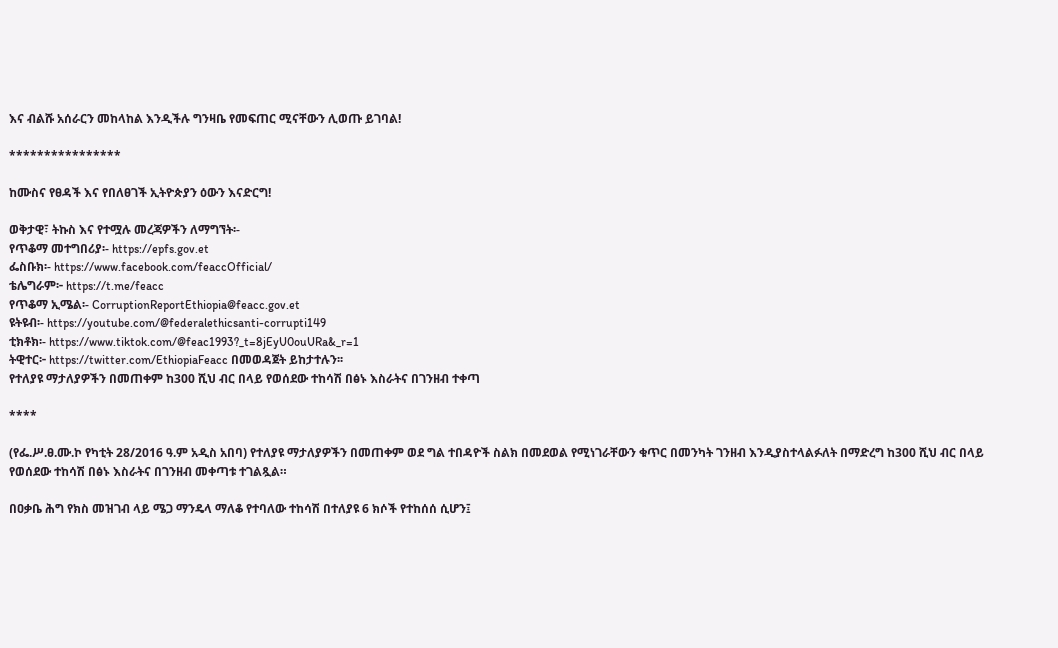እና ብልሹ አሰራርን መከላከል እንዲችሉ ግንዛቤ የመፍጠር ሚናቸውን ሊወጡ ይገባል!

****************

ከሙስና የፀዳች እና የበለፀገች ኢትዮጵያን ዕውን እናድርግ!

ወቅታዊ፣ ትኩስ እና የተሟሉ መረጃዎችን ለማግኘት፡-
የጥቆማ መተግበሪያ፡- https://epfs.gov.et
ፌስቡክ፡- https://www.facebook.com/feaccOfficial/
ቴሌግራም፦ https://t.me/feacc
የጥቆማ ኢሜል፡- CorruptionReportEthiopia@feacc.gov.et
ዩትዩብ፡- https://youtube.com/@federalethicsanti-corrupti149
ቲክቶክ፡- https://www.tiktok.com/@feac1993?_t=8jEyU0ouURa&_r=1
ትዊተር፦ https://twitter.com/EthiopiaFeacc በመወዳጀት ይከታተሉን፡፡
የተለያዩ ማታለያዎችን በመጠቀም ከ300 ሺህ ብር በላይ የወሰደው ተከሳሽ በፅኑ እስራትና በገንዘብ ተቀጣ

****

(የፌ.ሥ.ፀ.ሙ.ኮ የካቲት 28/2016 ዓ.ም አዲስ አበባ) የተለያዩ ማታለያዎችን በመጠቀም ወደ ግል ተበዳዮች ስልክ በመደወል የሚነገራቸውን ቁጥር በመንካት ገንዘብ እንዲያስተላልፉለት በማድረግ ከ300 ሺህ ብር በላይ የወሰደው ተከሳሽ በፅኑ እስራትና በገንዘብ መቀጣቱ ተገልጿል።

በዐቃቤ ሕግ የክስ መዝገብ ላይ ሜጋ ማንዴላ ማለቆ የተባለው ተከሳሽ በተለያዩ 6 ክሶች የተከሰሰ ሲሆን፤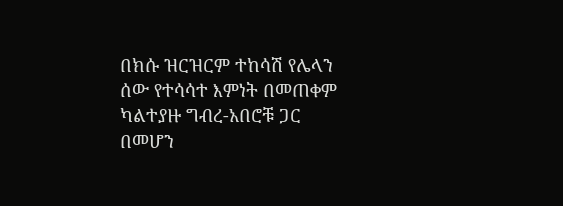በክሱ ዝርዝርም ተከሳሽ የሌላን ሰው የተሳሳተ እምነት በመጠቀም ካልተያዙ ግብረ-አበሮቹ ጋር በመሆን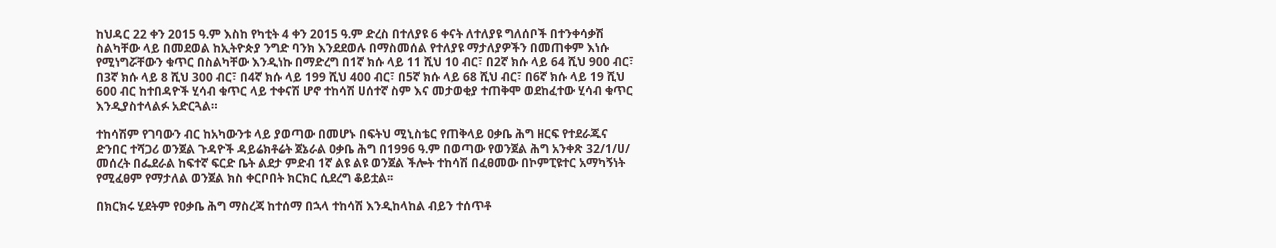ከህዳር 22 ቀን 2015 ዓ.ም እስከ የካቲት 4 ቀን 2015 ዓ.ም ድረስ በተለያዩ 6 ቀናት ለተለያዩ ግለሰቦች በተንቀሳቃሽ ስልካቸው ላይ በመደወል ከኢትዮጵያ ንግድ ባንክ እንደደወሉ በማስመሰል የተለያዩ ማታለያዎችን በመጠቀም እነሱ የሚነግሯቸውን ቁጥር በስልካቸው እንዲነኩ በማድረግ በ1ኛ ክሱ ላይ 11 ሺህ 10 ብር፣ በ2ኛ ክሱ ላይ 64 ሺህ 900 ብር፣ በ3ኛ ክሱ ላይ 8 ሺህ 300 ብር፣ በ4ኛ ክሱ ላይ 199 ሺህ 400 ብር፣ በ5ኛ ክሱ ላይ 68 ሺህ ብር፣ በ6ኛ ክሱ ላይ 19 ሺህ 600 ብር ከተበዳዮች ሂሳብ ቁጥር ላይ ተቀናሽ ሆኖ ተከሳሽ ሀሰተኛ ስም እና መታወቂያ ተጠቅሞ ወደከፈተው ሂሳብ ቁጥር እንዲያስተላልፉ አድርጓል።

ተከሳሽም የገባውን ብር ከአካውንቱ ላይ ያወጣው በመሆኑ በፍትህ ሚኒስቴር የጠቅላይ ዐቃቤ ሕግ ዘርፍ የተደራጁና ድንበር ተሻጋሪ ወንጀል ጉዳዮች ዳይሬክቶሬት ጀኔራል ዐቃቤ ሕግ በ1996 ዓ.ም በወጣው የወንጀል ሕግ አንቀጽ 32/1/ሀ/ መሰረት በፌደራል ከፍተኛ ፍርድ ቤት ልደታ ምድብ 1ኛ ልዩ ልዩ ወንጀል ችሎት ተከሳሽ በፈፀመው በኮምፒዩተር አማካኝነት የሚፈፀም የማታለል ወንጀል ክስ ቀርቦበት ክርክር ሲደረግ ቆይቷል፡፡

በክርክሩ ሂደትም የዐቃቤ ሕግ ማስረጃ ከተሰማ በኋላ ተከሳሽ እንዲከላከል ብይን ተሰጥቶ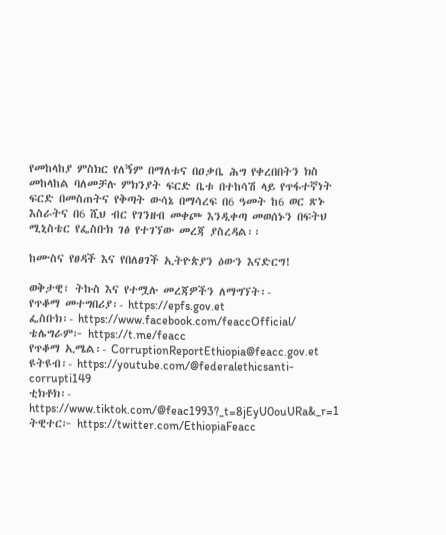የመከላከያ ምስክር የለኝም በማለቱና በዐቃቤ ሕግ የቀረበበትን ክስ መከላከል ባለመቻሉ ምክንያት ፍርድ ቤቱ በተከሳሽ ላይ የጥፋተኛነት ፍርድ በመስጠትና የቅጣት ውሳኔ በማሳረፍ በ6 ዓመት ከ6 ወር ጽኑ እስራትና በ6 ሺህ ብር የገንዘብ መቀጮ እንዲቀጣ መወሰኑን በፍትህ ሚኒስቴር የፌስቡክ ገፅ የተገኘው መረጃ ያስረዳል፡፡

ከሙስና የፀዳች እና የበለፀገች ኢትዮጵያን ዕውን እናድርግ!

ወቅታዊ፣ ትኩስ እና የተሟሉ መረጃዎችን ለማግኘት፡-
የጥቆማ መተግበሪያ፡- https://epfs.gov.et
ፌስቡክ፡- https://www.facebook.com/feaccOfficial/
ቴሌግራም፦ https://t.me/feacc
የጥቆማ ኢሜል፡- CorruptionReportEthiopia@feacc.gov.et
ዩትዩብ፡- https://youtube.com/@federalethicsanti-corrupti149
ቲክቶክ፡- https://www.tiktok.com/@feac1993?_t=8jEyU0ouURa&_r=1
ትዊተር፦ https://twitter.com/EthiopiaFeacc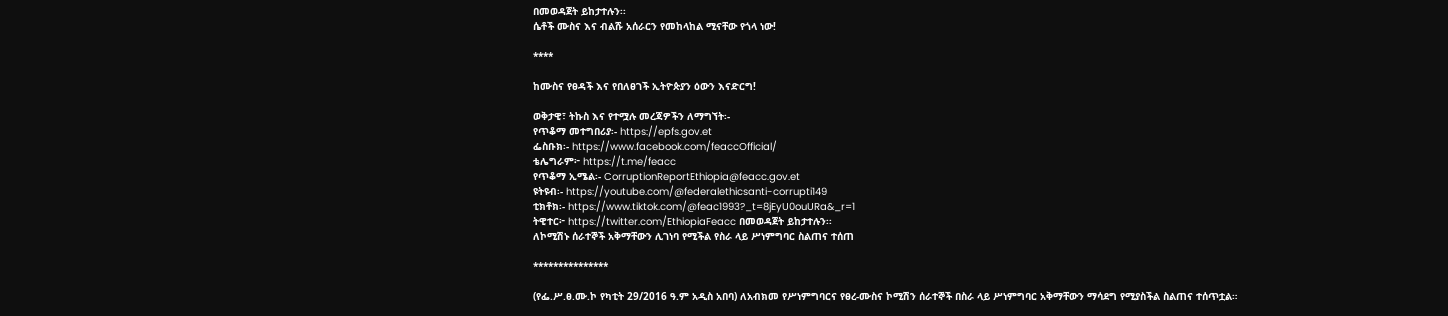በመወዳጀት ይከታተሉን፡፡
ሴቶች ሙስና እና ብልሹ አሰራርን የመከላከል ሚናቸው የጎላ ነው!

****

ከሙስና የፀዳች እና የበለፀገች ኢትዮጵያን ዕውን እናድርግ!

ወቅታዊ፣ ትኩስ እና የተሟሉ መረጃዎችን ለማግኘት፡-
የጥቆማ መተግበሪያ፡- https://epfs.gov.et
ፌስቡክ፡- https://www.facebook.com/feaccOfficial/
ቴሌግራም፦ https://t.me/feacc
የጥቆማ ኢሜል፡- CorruptionReportEthiopia@feacc.gov.et
ዩትዩብ፡- https://youtube.com/@federalethicsanti-corrupti149
ቲክቶክ፡- https://www.tiktok.com/@feac1993?_t=8jEyU0ouURa&_r=1
ትዊተር፦ https://twitter.com/EthiopiaFeacc በመወዳጀት ይከታተሉን፡፡
ለኮሚሽኑ ሰራተኞች አቅማቸውን ሊገነባ የሚችል የስራ ላይ ሥነምግባር ስልጠና ተሰጠ

***************

(የፌ.ሥ.ፀ.ሙ.ኮ የካቲት 29/2016 ዓ.ም አዲስ አበባ) ለአብክመ የሥነምግባርና የፀረ-ሙስና ኮሚሽን ሰራተኞች በስራ ላይ ሥነምግባር አቅማቸውን ማሳደግ የሚያስችል ስልጠና ተሰጥቷል።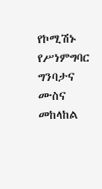የኮሚሽኑ የሥነምግባር ግንባታና ሙስና መከላከል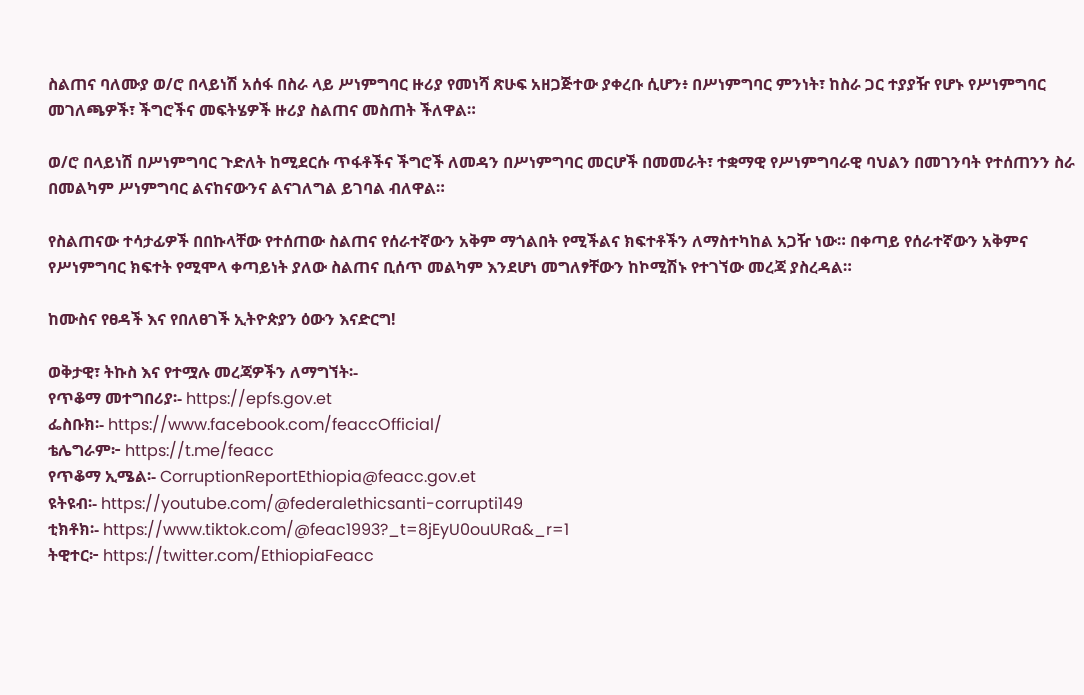ስልጠና ባለሙያ ወ/ሮ በላይነሽ አሰፋ በስራ ላይ ሥነምግባር ዙሪያ የመነሻ ጽሁፍ አዘጋጅተው ያቀረቡ ሲሆን፥ በሥነምግባር ምንነት፣ ከስራ ጋር ተያያዥ የሆኑ የሥነምግባር መገለጫዎች፣ ችግሮችና መፍትሄዎች ዙሪያ ስልጠና መስጠት ችለዋል።

ወ/ሮ በላይነሽ በሥነምግባር ጉድለት ከሚደርሱ ጥፋቶችና ችግሮች ለመዳን በሥነምግባር መርሆች በመመራት፣ ተቋማዊ የሥነምግባራዊ ባህልን በመገንባት የተሰጠንን ስራ በመልካም ሥነምግባር ልናከናውንና ልናገለግል ይገባል ብለዋል።

የስልጠናው ተሳታፊዎች በበኩላቸው የተሰጠው ስልጠና የሰራተኛውን አቅም ማጎልበት የሚችልና ክፍተቶችን ለማስተካከል አጋዥ ነው። በቀጣይ የሰራተኛውን አቅምና የሥነምግባር ክፍተት የሚሞላ ቀጣይነት ያለው ስልጠና ቢሰጥ መልካም እንደሆነ መግለፃቸውን ከኮሚሽኑ የተገኘው መረጃ ያስረዳል።

ከሙስና የፀዳች እና የበለፀገች ኢትዮጵያን ዕውን እናድርግ!

ወቅታዊ፣ ትኩስ እና የተሟሉ መረጃዎችን ለማግኘት፡-
የጥቆማ መተግበሪያ፡- https://epfs.gov.et
ፌስቡክ፡- https://www.facebook.com/feaccOfficial/
ቴሌግራም፦ https://t.me/feacc
የጥቆማ ኢሜል፡- CorruptionReportEthiopia@feacc.gov.et
ዩትዩብ፡- https://youtube.com/@federalethicsanti-corrupti149
ቲክቶክ፡- https://www.tiktok.com/@feac1993?_t=8jEyU0ouURa&_r=1
ትዊተር፦ https://twitter.com/EthiopiaFeacc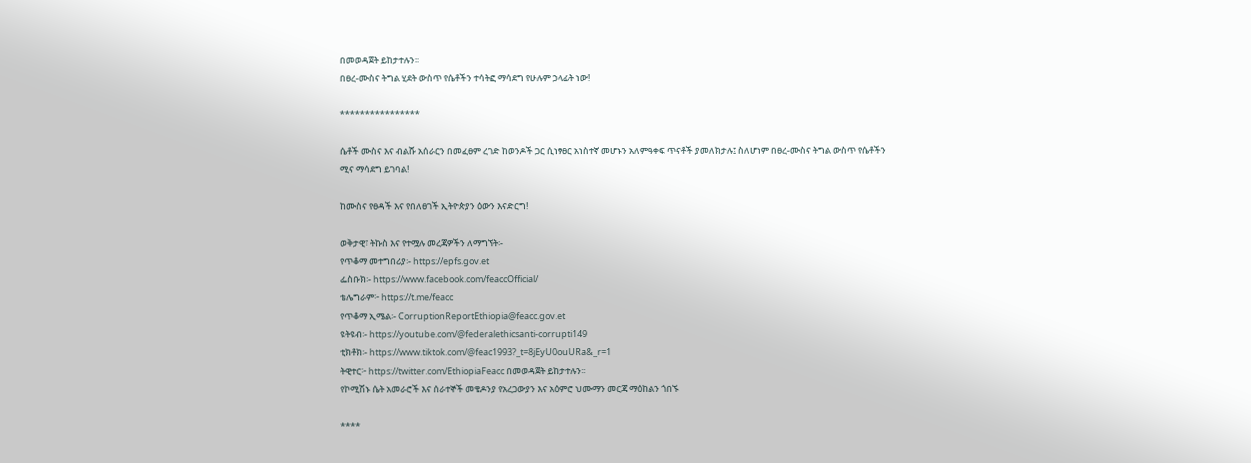በመወዳጀት ይከታተሉን፡፡
በፀረ-ሙስና ትግል ሂደት ውስጥ የሴቶችን ተሳትፎ ማሳደግ የሁሉም ኃላፊት ነው!

****************

ሴቶች ሙስና እና ብልሹ አሰራርን በመፈፀም ረገድ ከወንዶች ጋር ሲነፃፀር አነስተኛ መሆኑን አለምዓቀፍ ጥናቶች ያመለክታሉ፤ ስለሆነም በፀረ-ሙስና ትግል ውስጥ የሴቶችን ሚና ማሳደግ ይገባል!

ከሙስና የፀዳች እና የበለፀገች ኢትዮጵያን ዕውን እናድርግ!

ወቅታዊ፣ ትኩስ እና የተሟሉ መረጃዎችን ለማግኘት፡-
የጥቆማ መተግበሪያ፡- https://epfs.gov.et
ፌስቡክ፡- https://www.facebook.com/feaccOfficial/
ቴሌግራም፦ https://t.me/feacc
የጥቆማ ኢሜል፡- CorruptionReportEthiopia@feacc.gov.et
ዩትዩብ፡- https://youtube.com/@federalethicsanti-corrupti149
ቲክቶክ፡- https://www.tiktok.com/@feac1993?_t=8jEyU0ouURa&_r=1
ትዊተር፦ https://twitter.com/EthiopiaFeacc በመወዳጀት ይከታተሉን፡፡
የኮሚሽኑ ሴት አመራሮች እና ሰራተኞች መቄዶንያ የአረጋውያን እና አዕምሮ ህሙማን መርጃ ማዕከልን ጎበኙ

****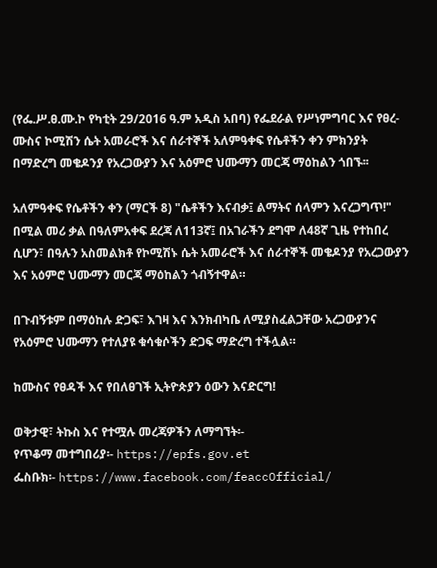(የፌ.ሥ.ፀ.ሙ.ኮ የካቲት 29/2016 ዓ.ም አዲስ አበባ) የፌደራል የሥነምግባር እና የፀረ-ሙስና ኮሚሽን ሴት አመራሮች እና ሰራተኞች አለምዓቀፍ የሴቶችን ቀን ምክንያት በማድረግ መቄዶንያ የአረጋውያን እና አዕምሮ ህሙማን መርጃ ማዕከልን ጎበኙ፡፡

አለምዓቀፍ የሴቶችን ቀን (ማርች 8) "ሴቶችን እናብቃ፤ ልማትና ሰላምን እናረጋግጥ!" በሚል መሪ ቃል በዓለምአቀፍ ደረጃ ለ113ኛ፤ በአገራችን ደግሞ ለ48ኛ ጊዜ የተከበረ ሲሆን፣ በዓሉን አስመልክቶ የኮሚሽኑ ሴት አመራሮች እና ሰራተኞች መቄዶንያ የአረጋውያን እና አዕምሮ ህሙማን መርጃ ማዕከልን ጎብኝተዋል።

በጉብኝቱም በማዕከሉ ድጋፍ፣ እገዛ እና እንክብካቤ ለሚያስፈልጋቸው አረጋውያንና የአዕምሮ ህሙማን የተለያዩ ቁሳቁሶችን ድጋፍ ማድረግ ተችሏል።

ከሙስና የፀዳች እና የበለፀገች ኢትዮጵያን ዕውን እናድርግ!

ወቅታዊ፣ ትኩስ እና የተሟሉ መረጃዎችን ለማግኘት፡-
የጥቆማ መተግበሪያ፡- https://epfs.gov.et
ፌስቡክ፡- https://www.facebook.com/feaccOfficial/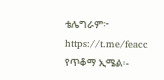ቴሌግራም፦ https://t.me/feacc
የጥቆማ ኢሜል፡-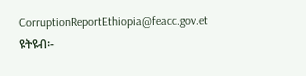CorruptionReportEthiopia@feacc.gov.et
ዩትዩብ፡-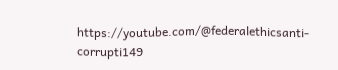https://youtube.com/@federalethicsanti-corrupti149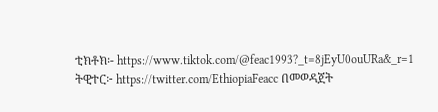ቲክቶክ፡- https://www.tiktok.com/@feac1993?_t=8jEyU0ouURa&_r=1
ትዊተር፦ https://twitter.com/EthiopiaFeacc በመወዳጀት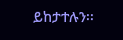ይከታተሉን፡፡